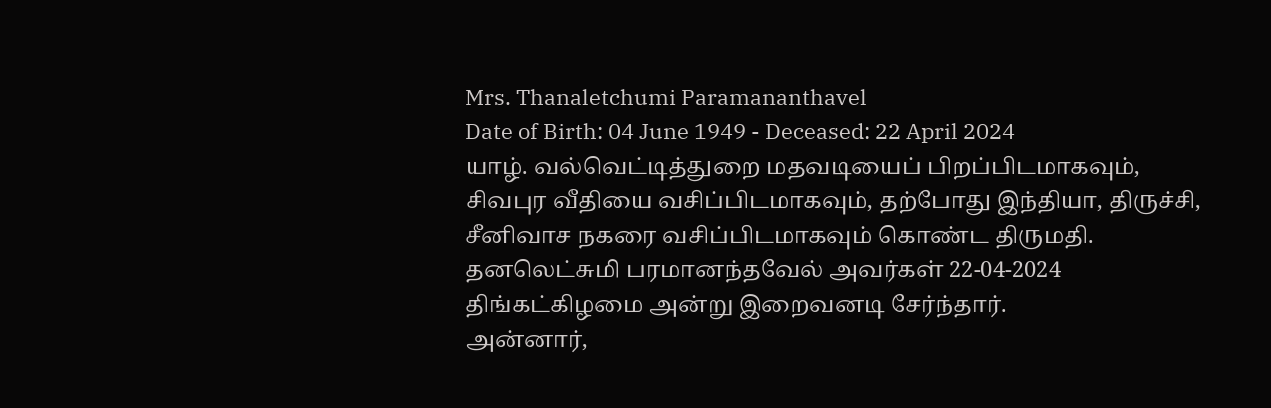Mrs. Thanaletchumi Paramananthavel
Date of Birth: 04 June 1949 - Deceased: 22 April 2024
யாழ். வல்வெட்டித்துறை மதவடியைப் பிறப்பிடமாகவும், சிவபுர வீதியை வசிப்பிடமாகவும், தற்போது இந்தியா, திருச்சி, சீனிவாச நகரை வசிப்பிடமாகவும் கொண்ட திருமதி. தனலெட்சுமி பரமானந்தவேல் அவர்கள் 22-04-2024 திங்கட்கிழமை அன்று இறைவனடி சேர்ந்தார்.
அன்னார்,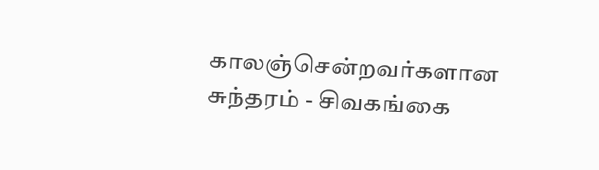காலஞ்சென்றவர்களான சுந்தரம் - சிவகங்கை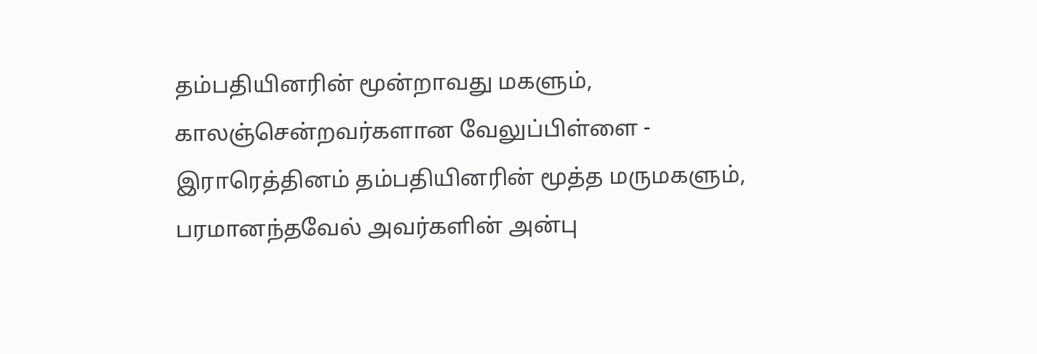தம்பதியினரின் மூன்றாவது மகளும்,
காலஞ்சென்றவர்களான வேலுப்பிள்ளை - இராரெத்தினம் தம்பதியினரின் மூத்த மருமகளும்,
பரமானந்தவேல் அவர்களின் அன்பு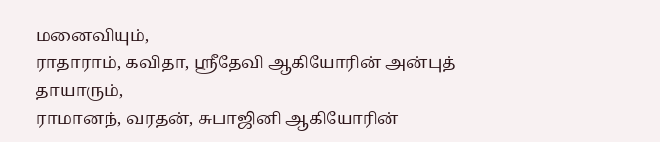மனைவியும்,
ராதாராம், கவிதா, ஶ்ரீதேவி ஆகியோரின் அன்புத் தாயாரும்,
ராமானந், வரதன், சுபாஜினி ஆகியோரின்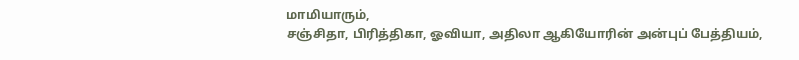மாமியாரும்,
சஞ்சிதா, பிரித்திகா, ஓவியா, அதிலா ஆகியோரின் அன்புப் பேத்தியம்,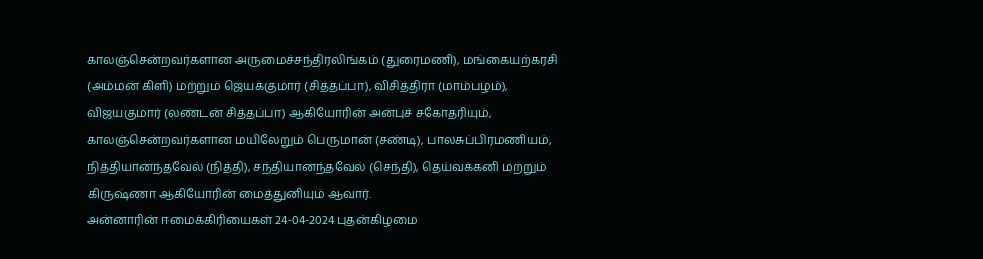காலஞ்சென்றவர்களான அருமைச்சந்திரலிங்கம் (துரைமணி), மங்கையற்கரசி (அம்மன் கிளி) மற்றும் ஜெயக்குமார் (சித்தப்பா), விசித்திரா (மாம்பழம்), விஜயகுமார் (லண்டன் சித்தப்பா) ஆகியோரின் அன்புச் சகோதரியும்,
காலஞ்சென்றவர்களான மயிலேறும் பெருமான் (சண்டி), பாலசுப்பிரமணியம், நித்தியானந்தவேல் (நித்தி), சந்தியானந்தவேல் (செந்தி), தெய்வக்கனி மற்றும் கிருஷ்ணா ஆகியோரின் மைத்துனியும் ஆவார்.
அன்னாரின் ஈமைக்கிரியைகள் 24-04-2024 புதன்கிழமை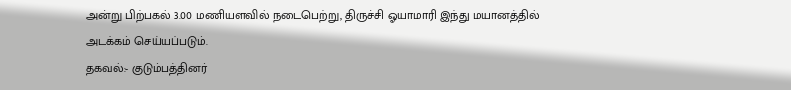அன்று பிற்பகல் 3.00 மணியளவில் நடைபெற்று, திருச்சி ஓயாமாரி இந்து மயானத்தில் அடக்கம் செய்யப்படும்.
தகவல்:- குடும்பத்தினர்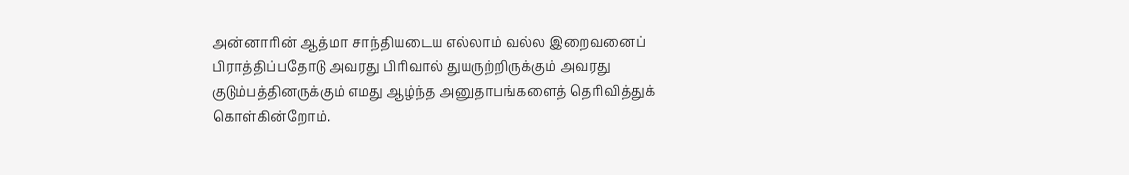அன்னாரின் ஆத்மா சாந்தியடைய எல்லாம் வல்ல இறைவனைப் பிராத்திப்பதோடு அவரது பிரிவால் துயருற்றிருக்கும் அவரது குடும்பத்தினருக்கும் எமது ஆழ்ந்த அனுதாபங்களைத் தெரிவித்துக் கொள்கின்றோம்.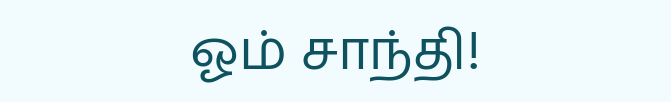ஓம் சாந்தி!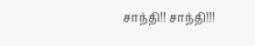சாந்தி!! சாந்தி!!!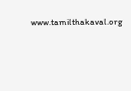www.tamilthakaval.org